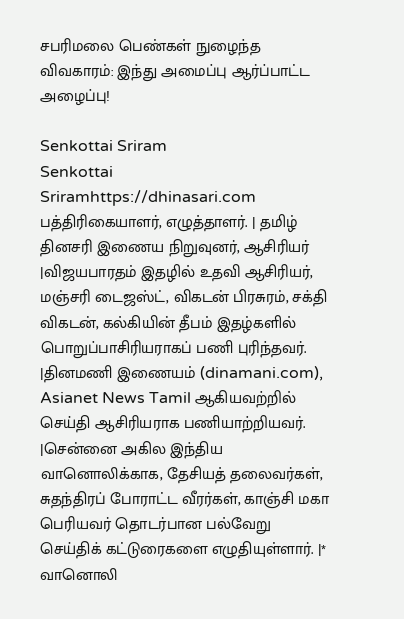சபரிமலை பெண்கள் நுழைந்த விவகாரம்: இந்து அமைப்பு ஆர்ப்பாட்ட அழைப்பு!

Senkottai Sriram
Senkottai Sriramhttps://dhinasari.com
பத்திரிகையாளர், எழுத்தாளர். | தமிழ் தினசரி இணைய நிறுவுனர், ஆசிரியர் |விஜயபாரதம் இதழில் உதவி ஆசிரியர், மஞ்சரி டைஜஸ்ட், விகடன் பிரசுரம், சக்தி விகடன், கல்கியின் தீபம் இதழ்களில் பொறுப்பாசிரியராகப் பணி புரிந்தவர். |தினமணி இணையம் (dinamani.com), Asianet News Tamil ஆகியவற்றில் செய்தி ஆசிரியராக பணியாற்றியவர். |சென்னை அகில இந்திய வானொலிக்காக, தேசியத் தலைவர்கள், சுதந்திரப் போராட்ட வீரர்கள், காஞ்சி மகா பெரியவர் தொடர்பான பல்வேறு செய்திக் கட்டுரைகளை எழுதியுள்ளார். |* வானொலி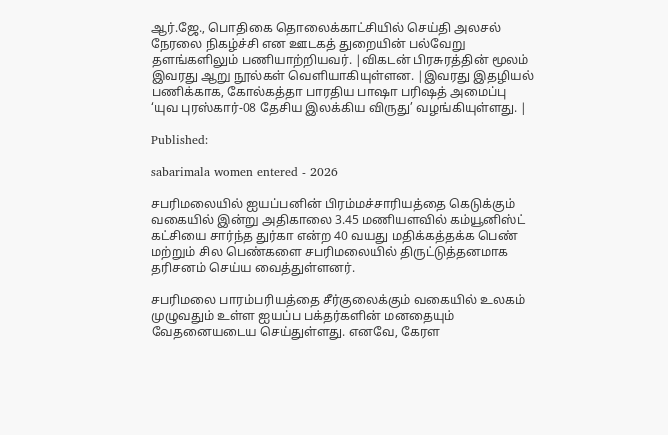ஆர்.ஜே., பொதிகை தொலைக்காட்சியில் செய்தி அலசல் நேரலை நிகழ்ச்சி என ஊடகத் துறையின் பல்வேறு தளங்களிலும் பணியாற்றியவர். |விகடன் பிரசுரத்தின் மூலம் இவரது ஆறு நூல்கள் வெளியாகியுள்ளன. |இவரது இதழியல் பணிக்காக, கோல்கத்தா பாரதிய பாஷா பரிஷத் அமைப்பு ‘யுவ புரஸ்கார்-08 தேசிய இலக்கிய விருது’ வழங்கியுள்ளது. |

Published:

sabarimala women entered - 2026

சபரிமலையில் ஐயப்பனின் பிரம்மச்சாரியத்தை கெடுக்கும் வகையில் இன்று அதிகாலை 3.45 மணியளவில் கம்யூனிஸ்ட் கட்சியை சார்ந்த துர்கா என்ற 40 வயது மதிக்கத்தக்க பெண் மற்றும் சில பெண்களை சபரிமலையில் திருட்டுத்தனமாக தரிசனம் செய்ய வைத்துள்ளனர்.

சபரிமலை பாரம்பரியத்தை சீர்குலைக்கும் வகையில் உலகம் முழுவதும் உள்ள ஐயப்ப பக்தர்களின் மனதையும் வேதனையடைய செய்துள்ளது. எனவே, கேரள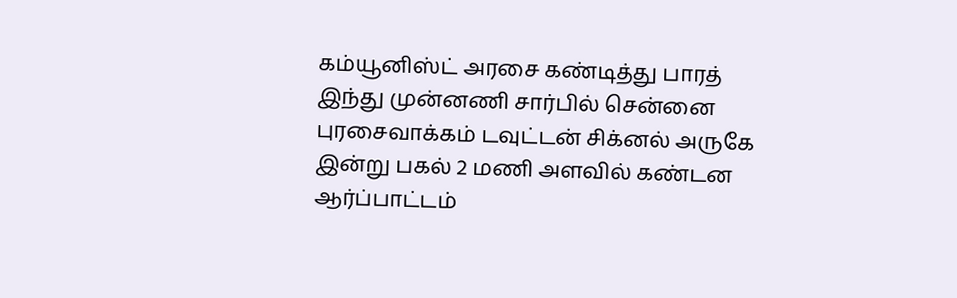கம்யூனிஸ்ட் அரசை கண்டித்து பாரத் இந்து முன்னணி சார்பில் சென்னை புரசைவாக்கம் டவுட்டன் சிக்னல் அருகே இன்று பகல் 2 மணி அளவில் கண்டன ஆர்ப்பாட்டம்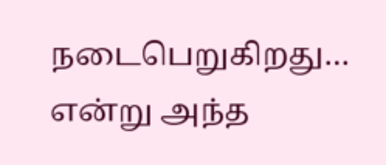நடைபெறுகிறது… என்று அந்த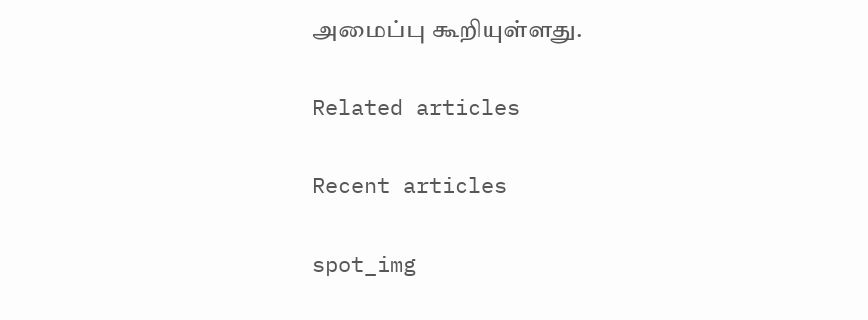அமைப்பு கூறியுள்ளது.

Related articles

Recent articles

spot_img